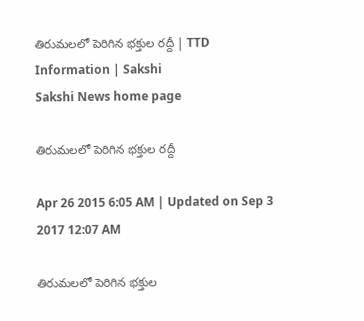తిరుమలలో పెరిగిన భక్తుల రద్దీ | TTD Information | Sakshi
Sakshi News home page

తిరుమలలో పెరిగిన భక్తుల రద్దీ

Apr 26 2015 6:05 AM | Updated on Sep 3 2017 12:07 AM

తిరుమలలో పెరిగిన భక్తుల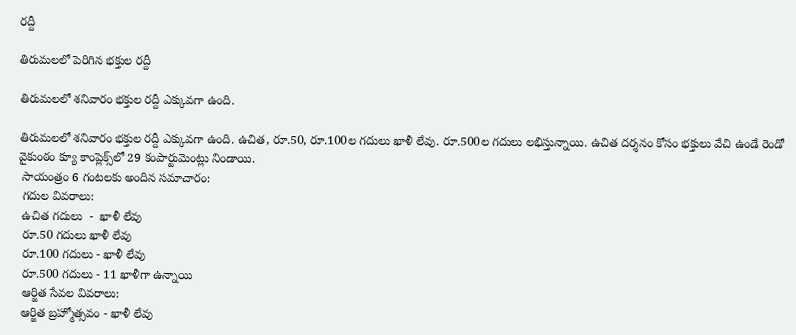రద్దీ

తిరుమలలో పెరిగిన భక్తుల రద్దీ

తిరుమలలో శనివారం భక్తుల రద్దీ ఎక్కువగా ఉంది.

తిరుమలలో శనివారం భక్తుల రద్దీ ఎక్కువగా ఉంది. ఉచిత, రూ.50, రూ.100ల గదులు ఖాళీ లేవు. రూ.500ల గదులు లభిస్తున్నాయి. ఉచిత దర్శనం కోసం భక్తులు వేచి ఉండే రెండో వైకుంఠం క్యూ కాంప్లెక్స్‌లో 29 కంపార్టుమెంట్లు నిండాయి.
 సాయంత్రం 6 గంటలకు అందిన సమాచారం:
 గదుల వివరాలు:
 ఉచిత గదులు  -  ఖాళీ లేవు
 రూ.50 గదులు ఖాళీ లేవు
 రూ.100 గదులు - ఖాళీ లేవు
 రూ.500 గదులు - 11 ఖాళీగా ఉన్నాయి
 ఆర్జిత సేవల వివరాలు:
 ఆర్జిత బ్రహ్మోత్సవం - ఖాళీ లేవు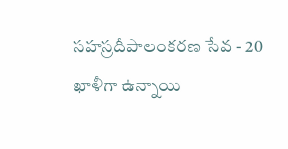సహస్రదీపాలంకరణ సేవ - 20 ఖాళీగా ఉన్నాయి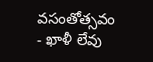వసంతోత్సవం - ఖాళీ లేవు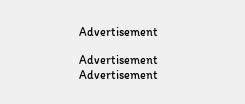Advertisement

Advertisement
Advertisement